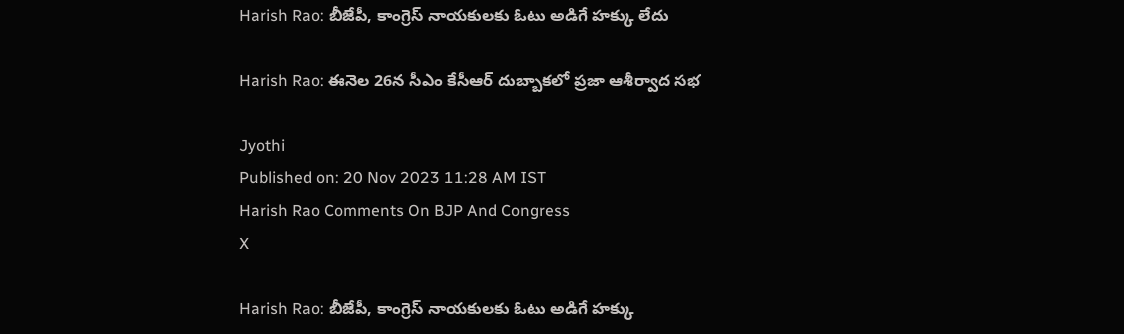Harish Rao: బీజేపీ, కాంగ్రెస్ నాయకులకు ఓటు అడిగే హక్కు లేదు

Harish Rao: ఈనెల 26న సీఎం కేసీఆర్ దుబ్బాకలో ప్రజా ఆశీర్వాద సభ

Jyothi
Published on: 20 Nov 2023 11:28 AM IST
Harish Rao Comments On BJP And Congress
X

Harish Rao: బీజేపీ, కాంగ్రెస్ నాయకులకు ఓటు అడిగే హక్కు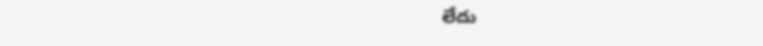లేదు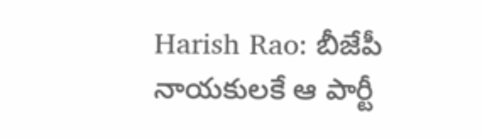Harish Rao: బీజేపీ నాయకులకే ఆ పార్టీ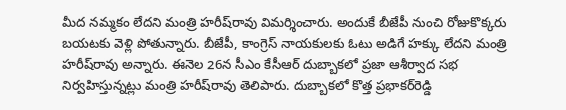మీద నమ్మకం లేదని మంత్రి హరీష్‌రావు విమర్శించారు. అందుకే బీజేపీ నుంచి రోజుకొక్కరు బయటకు వెళ్లి పోతున్నారు. బీజేపీ, కాంగ్రెస్ నాయకులకు ఓటు అడిగే హక్కు లేదని మంత్రి హరీష్‌రావు అన్నారు. ఈనెల 26న సీఎం కేసీఆర్ దుబ్బాకలో ప్రజా ఆశీర్వాద సభ నిర్వహిస్తున్నట్లు మంత్రి హరీష్‌రావు తెలిపారు. దుబ్బాకలో కొత్త ప్రభాకర్‌రెడ్డి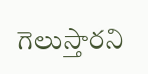గెలుస్తారని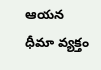ఆయన ధీమా వ్యక్తం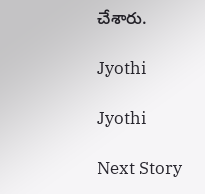చేశారు.

Jyothi

Jyothi

Next Story